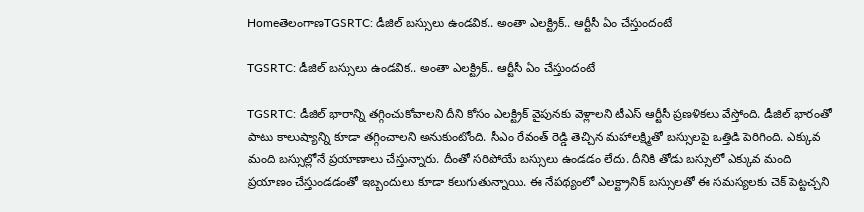HomeతెలంగాణTGSRTC: డీజిల్ బస్సులు ఉండవిక.. అంతా ఎలక్ట్రిక్.. ఆర్టీసీ ఏం చేస్తుందంటే

TGSRTC: డీజిల్ బస్సులు ఉండవిక.. అంతా ఎలక్ట్రిక్.. ఆర్టీసీ ఏం చేస్తుందంటే

TGSRTC: డీజిల్ భారాన్ని తగ్గించుకోవాలని దీని కోసం ఎలక్ట్రిక్ వైపునకు వెళ్లాలని టీఎస్ ఆర్టీసీ ప్రణళికలు వేస్తోంది. డీజిల్ భారంతో పాటు కాలుష్యాన్ని కూడా తగ్గించాలని అనుకుంటోంది. సీఎం రేవంత్ రెడ్డి తెచ్చిన మహాలక్ష్మితో బస్సులపై ఒత్తిడి పెరిగింది. ఎక్కువ మంది బస్సుల్లోనే ప్రయాణాలు చేస్తున్నారు. దీంతో సరిపోయే బస్సులు ఉండడం లేదు. దీనికి తోడు బస్సులో ఎక్కువ మంది ప్రయాణం చేస్తుండడంతో ఇబ్బందులు కూడా కలుగుతున్నాయి. ఈ నేపథ్యంలో ఎలక్ట్రానిక్ బస్సులతో ఈ సమస్యలకు చెక్ పెట్టచ్చని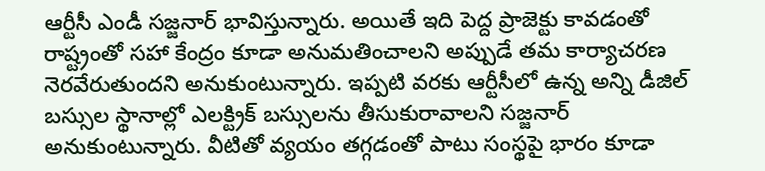ఆర్టీసీ ఎండీ సజ్జనార్ భావిస్తున్నారు. అయితే ఇది పెద్ద ప్రాజెక్టు కావడంతో రాష్ట్రంతో సహా కేంద్రం కూడా అనుమతించాలని అప్పుడే తమ కార్యాచరణ నెరవేరుతుందని అనుకుంటున్నారు. ఇప్పటి వరకు ఆర్టీసీలో ఉన్న అన్ని డీజిల్ బస్సుల స్థానాల్లో ఎలక్ట్రిక్ బస్సులను తీసుకురావాలని సజ్జనార్ అనుకుంటున్నారు. వీటితో వ్యయం తగ్గడంతో పాటు సంస్థపై భారం కూడా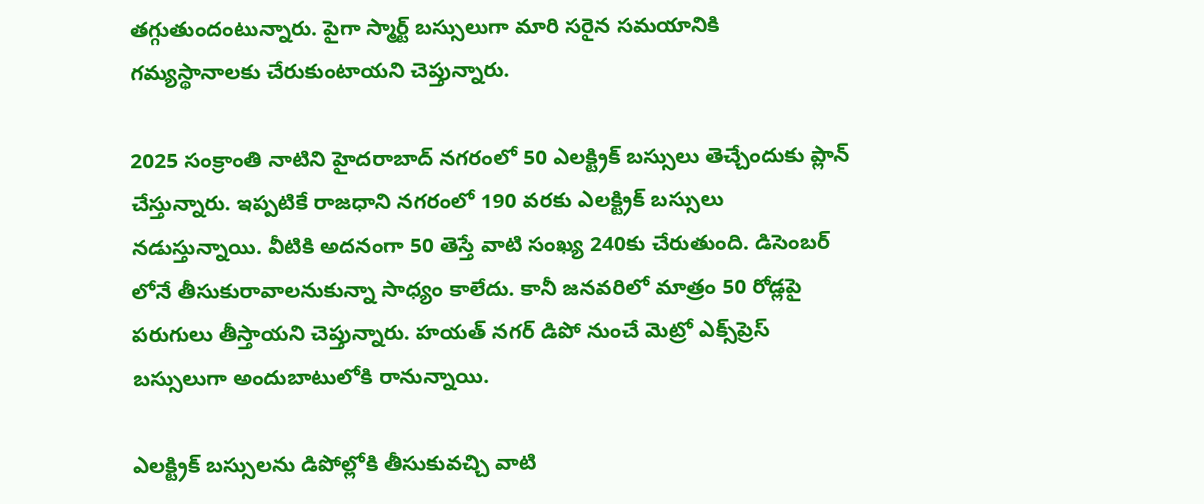తగ్గుతుందంటున్నారు. పైగా స్మార్ట్ బస్సులుగా మారి సరైన సమయానికి గమ్యస్థానాలకు చేరుకుంటాయని చెప్తున్నారు.

2025 సంక్రాంతి నాటిని హైదరాబాద్ నగరంలో 50 ఎలక్ట్రిక్ బస్సులు తెచ్చేందుకు ప్లాన్ చేస్తున్నారు. ఇప్పటికే రాజధాని నగరంలో 190 వరకు ఎలక్ట్రిక్ బస్సులు నడుస్తున్నాయి. వీటికి అదనంగా 50 తెస్తే వాటి సంఖ్య 240కు చేరుతుంది. డిసెంబర్ లోనే తీసుకురావాలనుకున్నా సాధ్యం కాలేదు. కానీ జనవరిలో మాత్రం 50 రోడ్లపై పరుగులు తీస్తాయని చెప్తున్నారు. హయత్ నగర్ డిపో నుంచే మెట్రో ఎక్స్‌ప్రెస్‌ బస్సులుగా అందుబాటులోకి రానున్నాయి.

ఎలక్ట్రిక్‌ బస్సులను డిపోల్లోకి తీసుకువచ్చి వాటి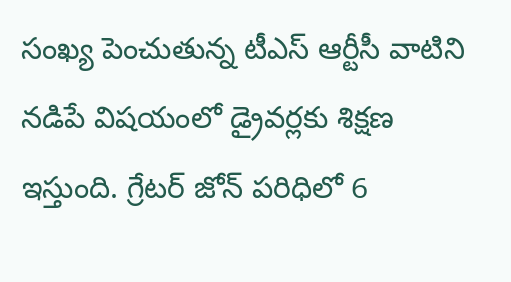సంఖ్య పెంచుతున్న టీఎస్ ఆర్టీసీ వాటిని నడిపే విషయంలో డ్రైవర్లకు శిక్షణ ఇస్తుంది. గ్రేటర్‌ జోన్‌ పరిధిలో 6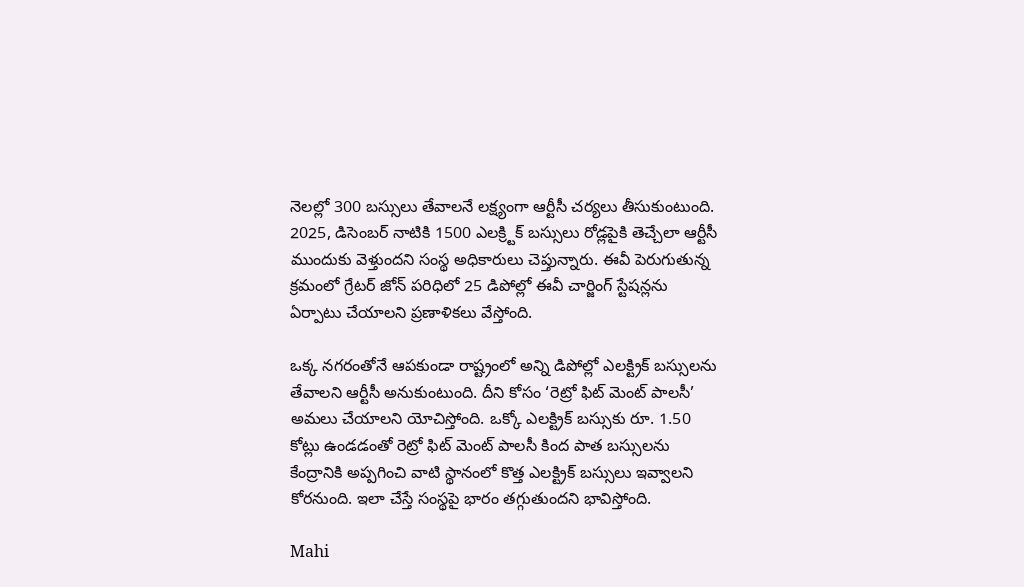నెలల్లో 300 బస్సులు తేవాలనే లక్ష్యంగా ఆర్టీసీ చర్యలు తీసుకుంటుంది. 2025, డిసెంబర్‌ నాటికి 1500 ఎలక్ర్టిక్‌ బస్సులు రోడ్లపైకి తెచ్చేలా ఆర్టీసీ ముందుకు వెళ్తుందని సంస్థ అధికారులు చెప్తున్నారు. ఈవీ పెరుగుతున్న క్రమంలో గ్రేటర్‌ జోన్‌ పరిధిలో 25 డిపోల్లో ఈవీ చార్జింగ్‌ స్టేషన్లను ఏర్పాటు చేయాలని ప్రణాళికలు వేస్తోంది.

ఒక్క నగరంతోనే ఆపకుండా రాష్ట్రంలో అన్ని డిపోల్లో ఎలక్ట్రిక్ బస్సులను తేవాలని ఆర్టీసీ అనుకుంటుంది. దీని కోసం ‘రెట్రో ఫిట్ మెంట్ పాలసీ’ అమలు చేయాలని యోచిస్తోంది. ఒక్కో ఎలక్ట్రిక్ బస్సుకు రూ. 1.50 కోట్లు ఉండడంతో రెట్రో ఫిట్ మెంట్ పాలసీ కింద పాత బస్సులను కేంద్రానికి అప్పగించి వాటి స్థానంలో కొత్త ఎలక్ట్రిక్ బస్సులు ఇవ్వాలని కోరనుంది. ఇలా చేస్తే సంస్థపై భారం తగ్గుతుందని భావిస్తోంది.

Mahi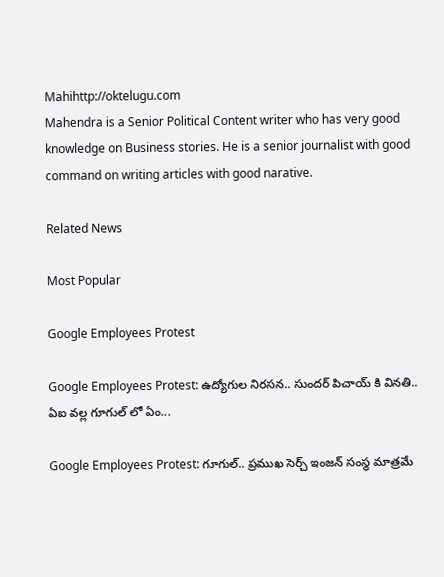Mahihttp://oktelugu.com
Mahendra is a Senior Political Content writer who has very good knowledge on Business stories. He is a senior journalist with good command on writing articles with good narative.

Related News

Most Popular

Google Employees Protest

Google Employees Protest: ఉద్యోగుల నిరసన.. సుందర్ పిచాయ్ కి వినతి.. ఏఐ వల్ల గూగుల్ లో ఏం...

Google Employees Protest: గూగుల్.. ప్రముఖ సెర్చ్ ఇంజన్ సంస్థ మాత్రమే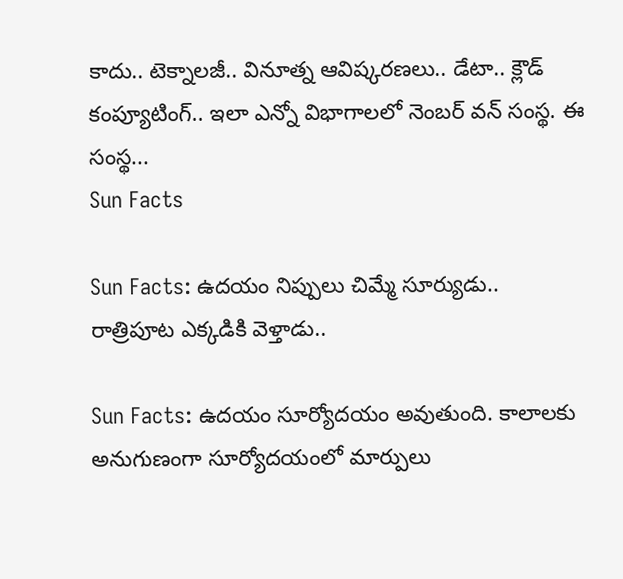కాదు.. టెక్నాలజీ.. వినూత్న ఆవిష్కరణలు.. డేటా.. క్లౌడ్ కంప్యూటింగ్.. ఇలా ఎన్నో విభాగాలలో నెంబర్ వన్ సంస్థ. ఈ సంస్థ...
Sun Facts

Sun Facts: ఉదయం నిప్పులు చిమ్మే సూర్యుడు.. రాత్రిపూట ఎక్కడికి వెళ్తాడు..

Sun Facts: ఉదయం సూర్యోదయం అవుతుంది. కాలాలకు అనుగుణంగా సూర్యోదయంలో మార్పులు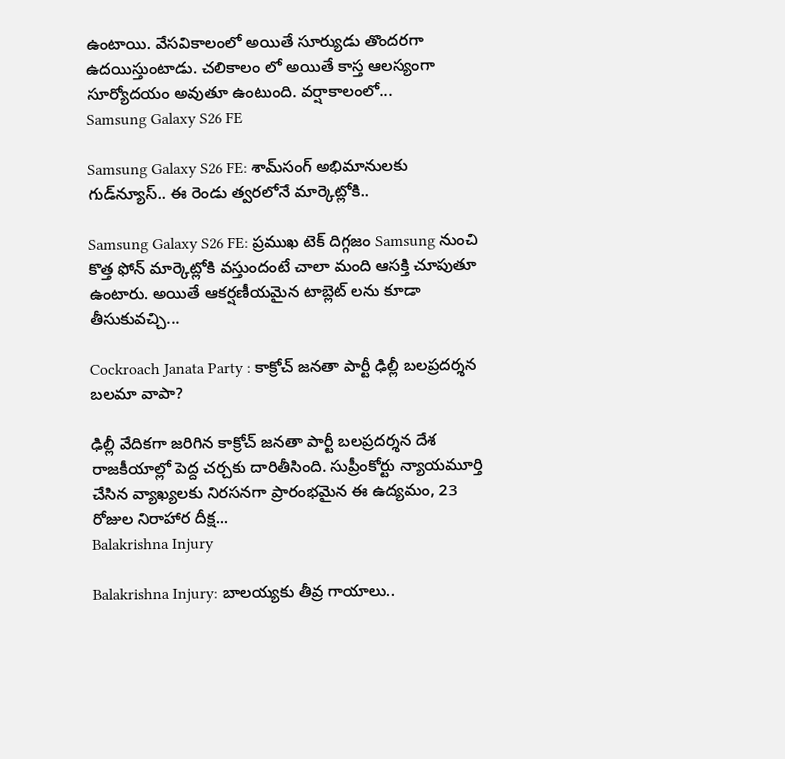ఉంటాయి. వేసవికాలంలో అయితే సూర్యుడు తొందరగా ఉదయిస్తుంటాడు. చలికాలం లో అయితే కాస్త ఆలస్యంగా సూర్యోదయం అవుతూ ఉంటుంది. వర్షాకాలంలో...
Samsung Galaxy S26 FE

Samsung Galaxy S26 FE: శామ్‌సంగ్ అభిమానులకు గుడ్‌న్యూస్.. ఈ రెండు త్వరలోనే మార్కెట్లోకి..

Samsung Galaxy S26 FE: ప్రముఖ టెక్ దిగ్గజం Samsung నుంచి కొత్త ఫోన్ మార్కెట్లోకి వస్తుందంటే చాలా మంది ఆసక్తి చూపుతూ ఉంటారు. అయితే ఆకర్షణీయమైన టాబ్లెట్ లను కూడా తీసుకువచ్చి...

Cockroach Janata Party : కాక్రోచ్ జనతా పార్టీ ఢిల్లీ బలప్రదర్శన బలమా వాపా?

ఢిల్లీ వేదికగా జరిగిన కాక్రోచ్ జనతా పార్టీ బలప్రదర్శన దేశ రాజకీయాల్లో పెద్ద చర్చకు దారితీసింది. సుప్రీంకోర్టు న్యాయమూర్తి చేసిన వ్యాఖ్యలకు నిరసనగా ప్రారంభమైన ఈ ఉద్యమం, 23 రోజుల నిరాహార దీక్ష...
Balakrishna Injury

Balakrishna Injury: బాలయ్యకు తీవ్ర గాయాలు..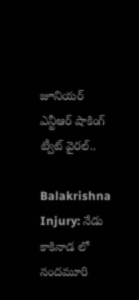జూనియర్ ఎన్టీఆర్ షాకింగ్ ట్వీట్ వైరల్..

Balakrishna Injury: నేడు కాకినాడ లో నందమూరి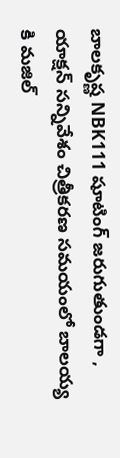బాలకృష్ణ NBK111 షూటింగ్ జరుగుతుండగా , యాక్షన్ సన్నివేశం చిత్రీకరణ సమయంలో బాలయ్య కి మజిల్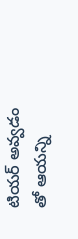టియర్ అవ్వడం తో ఆయన్ని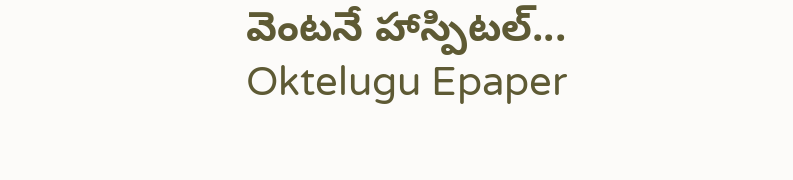వెంటనే హాస్పిటల్...
Oktelugu Epaper